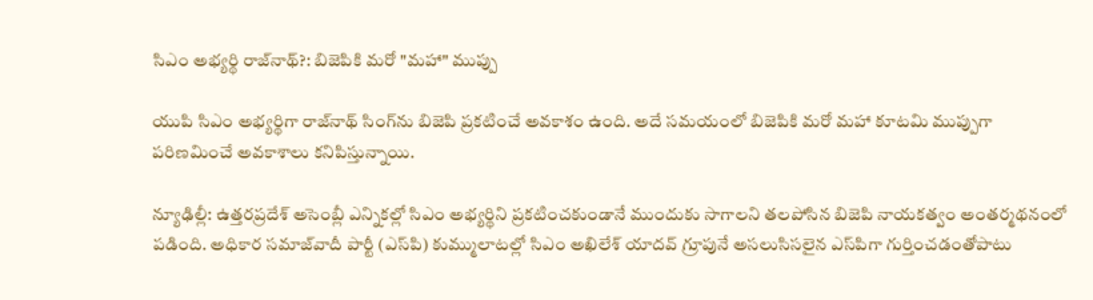సిఎం అభ్యర్థి రాజ్‌నాథ్?: బిజెపికి మరో "మహా" ముప్పు

యుపి సిఎం అభ్యర్థిగా రాజ్‌నాథ్ సింగ్‌ను బిజెపి ప్రకటించే అవకాశం ఉంది. అదే సమయంలో బిజెపికి మరో మహా కూటమి ముప్పుగా పరిణమించే అవకాశాలు కనిపిస్తున్నాయి.

న్యూఢిల్లీ: ఉత్తరప్రదేశ్ అసెంబ్లీ ఎన్నికల్లో సిఎం అభ్యర్థిని ప్రకటించకుండానే ముందుకు సాగాలని తలపోసిన బిజెపి నాయకత్వం అంతర్మథనంలో పడింది. అధికార సమాజ్‌వాదీ పార్టీ (ఎస్‌పి) కుమ్ములాటల్లో సిఎం అఖిలేశ్ యాదవ్ గ్రూపునే అసలుసిసలైన ఎస్‌పిగా గుర్తించడంతోపాటు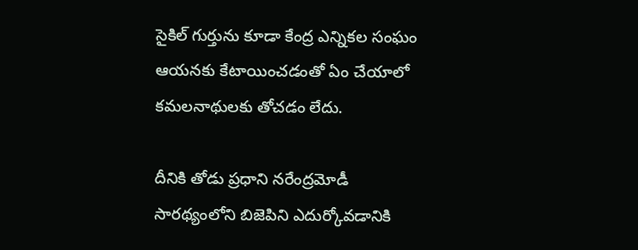సైకిల్ గుర్తును కూడా కేంద్ర ఎన్నికల సంఘం ఆయనకు కేటాయించడంతో ఏం చేయాలో కమలనాథులకు తోచడం లేదు.

దీనికి తోడు ప్రధాని నరేంద్రమోడీ సారథ్యంలోని బిజెపిని ఎదుర్కోవడానికి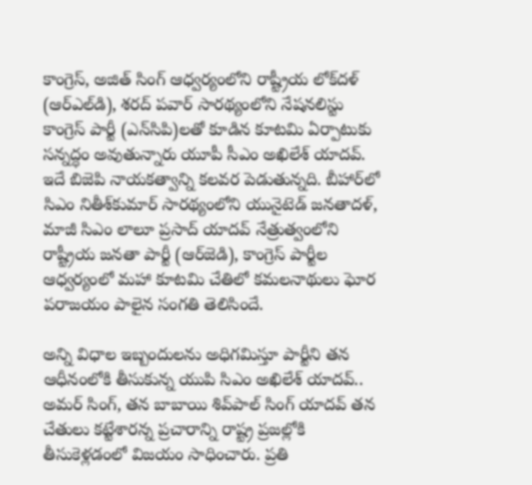కాంగ్రెస్, అజిత్ సింగ్ ఆధ్వర్యంలోని రాష్ట్రీయ లోక్‌దళ్ (ఆర్ఎల్‌డి), శరద్ పవార్ సారథ్యంలోని నేషనలిస్టు కాంగ్రెస్ పార్టీ (ఎన్‌సిపి)లతో కూడిన కూటమి ఏర్పాటుకు సన్నద్ధం అవుతున్నారు యూపీ సీఎం అఖిలేశ్ యాదవ్. ఇదే బిజెపి నాయకత్వాన్ని కలవర పెడుతున్నది. బీహార్‌లో సిఎం నితీశ్‌కుమార్ సారథ్యంలోని యునైటెడ్ జనతాదళ్, మాజీ సిఎం లాలూ ప్రసాద్ యాదవ్ నేత్రుత్వంలోని రాష్ట్రీయ జనతా పార్టీ (ఆర్‌జెడి), కాంగ్రెస్ పార్టీల ఆధ్వర్యంలో మహా కూటమి చేతిలో కమలనాథులు ఘోర పరాజయం పాలైన సంగతి తెలిసిందే.

అన్ని విధాల ఇబ్బందులను అధిగమిస్తూ పార్టీని తన ఆధీనంలోకి తీసుకున్న యుపి సిఎం అఖిలేశ్ యాదవ్.. అమర్ సింగ్, తన బాబాయి శివ్‌పాల్ సింగ్ యాదవ్ తన చేతులు కట్టేశారన్న ప్రచారాన్ని రాష్ట్ర ప్రజల్లోకి తీసుకెళ్లడంలో విజయం సాధించారు. ప్రతి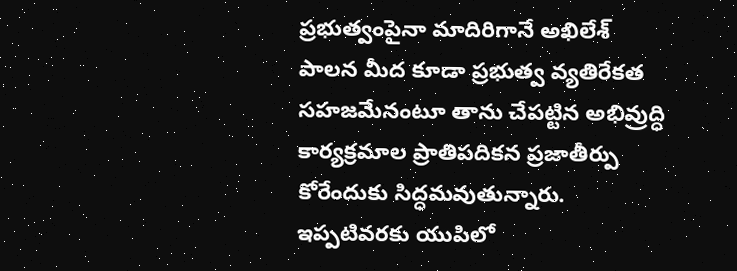ప్రభుత్వంపైనా మాదిరిగానే అఖిలేశ్ పాలన మీద కూడా ప్రభుత్వ వ్యతిరేకత సహజమేనంటూ తాను చేపట్టిన అభివ్రుద్ధి కార్యక్రమాల ప్రాతిపదికన ప్రజాతీర్పు కోరేందుకు సిద్ధమవుతున్నారు. ఇప్పటివరకు యుపిలో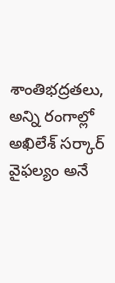శాంతిభద్రతలు, అన్ని రంగాల్లో అఖిలేశ్ సర్కార్ వైఫల్యం అనే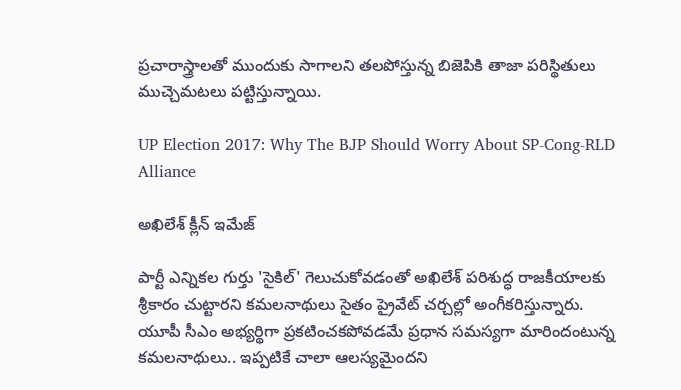ప్రచారాస్త్రాలతో ముందుకు సాగాలని తలపోస్తున్న బిజెపికి తాజా పరిస్థితులు ముచ్చెమటలు పట్టిస్తున్నాయి.

UP Election 2017: Why The BJP Should Worry About SP-Cong-RLD Alliance

అఖిలేశ్ క్లీన్ ఇమేజ్

పార్టీ ఎన్నికల గుర్తు 'సైకిల్' గెలుచుకోవడంతో అఖిలేశ్ పరిశుద్ధ రాజకీయాలకు శ్రీకారం చుట్టారని కమలనాథులు సైతం ప్రైవేట్ చర్చల్లో అంగీకరిస్తున్నారు. యూపీ సీఎం అభ్యర్థిగా ప్రకటించకపోవడమే ప్రధాన సమస్యగా మారిందంటున్న కమలనాథులు.. ఇప్పటికే చాలా ఆలస్యమైందని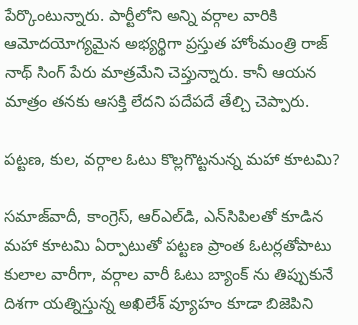పేర్కొంటున్నారు. పార్టీలోని అన్ని వర్గాల వారికి ఆమోదయోగ్యమైన అభ్యర్థిగా ప్రస్తుత హోంమంత్రి రాజ్ నాథ్ సింగ్ పేరు మాత్రమేని చెప్తున్నారు. కానీ ఆయన మాత్రం తనకు ఆసక్తి లేదని పదేపదే తేల్చి చెప్పారు.

పట్టణ, కుల, వర్గాల ఓటు కొల్లగొట్టనున్న మహా కూటమి?

సమాజ్‌వాదీ, కాంగ్రెస్, ఆర్‌ఎల్‌డి, ఎన్‌సిపిలతో కూడిన మహా కూటమి ఏర్పాటుతో పట్టణ ప్రాంత ఓటర్లతోపాటు కులాల వారీగా, వర్గాల వారీ ఓటు బ్యాంక్ ను తిప్పుకునే దిశగా యత్నిస్తున్న అఖిలేశ్ వ్యూహం కూడా బిజెపిని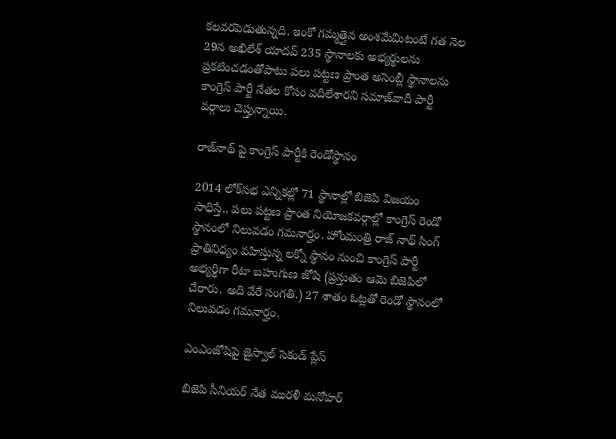కలవరపెడుతున్నది. ఇంకో గమ్మత్తైన అంశమేమిటంటే గత నెల 29న అఖిలేశ్ యాదవ్ 235 స్థానాలకు అభ్యర్థులను ప్రకటించడంతోపాటు పలు పట్టణ ప్రాంత అసెంబ్లీ స్థానాలను కాంగ్రెస్ పార్టీ నేతల కోసం వదిలేశారని సమాజ్‌వాదీ పార్టీ వర్గాలు చెప్తున్నాయి.

రాజ్‌నాథ్ పై కాంగ్రెస్ పార్టీకి రెండోస్థానం

2014 లోక్‌సభ ఎన్నికల్లో 71 స్థానాల్లో బిజెపి విజయం సాధిస్తే.. పలు పట్టణ ప్రాంత నియోజకవర్గాల్లో కాంగ్రెస్ రెండో స్థానంలో నిలువడం గమనార్హం. హోంమంత్రి రాజ్ నాథ్ సింగ్ ప్రాతినిధ్యం వహిస్తున్న లక్నో స్థానం నుంచి కాంగ్రెస్ పార్టీ అభ్యర్థిగా రీటా బహుగుణ జోషి (ప్రస్తుతం ఆమె బిజెపిలో చేరారు. అది వేరే సంగతి.) 27 శాతం ఓట్లతో రెండో స్థానంలో నిలువడం గమనార్హం.

ఎంఎంజోషిపై జైస్వాల్ సెకండ్ ప్లేస్

బిజెపి సీనియర్ నేత మురళీ మనోహర్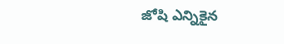జోషి ఎన్నికైన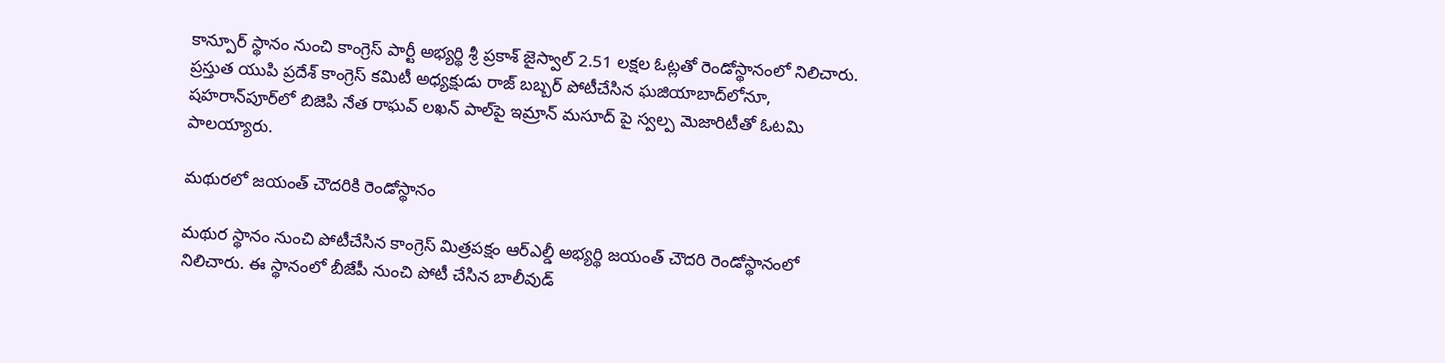కాన్పూర్ స్థానం నుంచి కాంగ్రెస్ పార్టీ అభ్యర్థి శ్రీ ప్రకాశ్ జైస్వాల్ 2.51 లక్షల ఓట్లతో రెండోస్థానంలో నిలిచారు. ప్రస్తుత యుపి ప్రదేశ్ కాంగ్రెస్ కమిటీ అధ్యక్షుడు రాజ్ బబ్బర్ పోటీచేసిన ఘజియాబాద్‌లోనూ, షహరాన్‌పూర్‌లో బిజెపి నేత రాఘవ్ లఖన్ పాల్‌పై ఇమ్రాన్ మసూద్ పై స్వల్ప మెజారిటీతో ఓటమి పాలయ్యారు.

మథురలో జయంత్ చౌదరికి రెండోస్థానం

మథుర స్థానం నుంచి పోటీచేసిన కాంగ్రెస్ మిత్రపక్షం ఆర్ఎల్డీ అభ్యర్థి జయంత్ చౌదరి రెండోస్థానంలో నిలిచారు. ఈ స్థానంలో బీజేపీ నుంచి పోటీ చేసిన బాలీవుడ్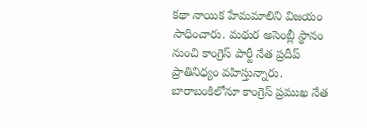కథా నాయిక హేమమాలిని విజయం సాధించారు. మథుర అసెంబ్లీ స్థానం నుంచి కాంగ్రెస్ పార్టీ నేత ప్రదీప్ ప్రాతినిధ్యం వహిస్తున్నారు. బారాబంకిలోనూ కాంగ్రెస్ ప్రముఖ నేత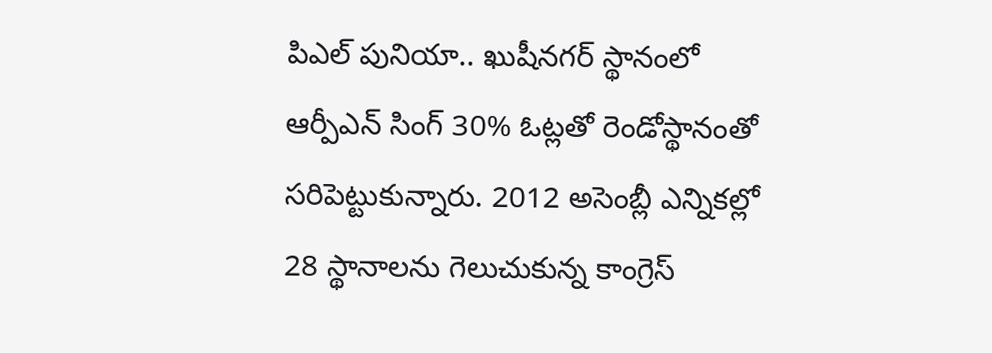పిఎల్ పునియా.. ఖుషీనగర్ స్థానంలో ఆర్పీఎన్ సింగ్ 30% ఓట్లతో రెండోస్థానంతో సరిపెట్టుకున్నారు. 2012 అసెంబ్లీ ఎన్నికల్లో 28 స్థానాలను గెలుచుకున్న కాంగ్రెస్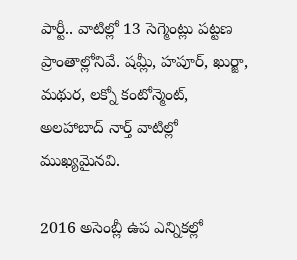పార్టీ.. వాటిల్లో 13 సెగ్మెంట్లు పట్టణ ప్రాంతాల్లోనివే. షమ్లీ, హపూర్, ఖుర్జా, మథుర, లక్నో కంటోన్మెంట్, అలహాబాద్ నార్త్ వాటిల్లో ముఖ్యమైనవి.

2016 అసెంబ్లీ ఉప ఎన్నికల్లో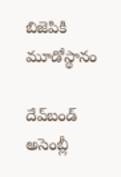బిజెపికి మూడోస్థానం

దేవ్‌బండ్ అసెంబ్లీ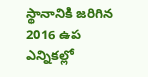స్థానానికి జరిగిన 2016 ఉప ఎన్నికల్లో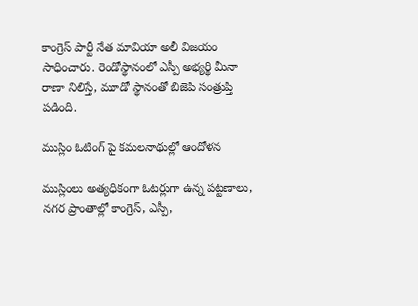కాంగ్రెస్ పార్టీ నేత మావియా అలీ విజయం సాధించారు. రెండోస్థానంలో ఎస్పీ అభ్యర్థి మీనా రాణా నిలిస్తే, మూడో స్థానంతో బిజెపి సంత్రుప్తి పడింది.

ముస్లిం ఓటింగ్ పై కమలనాథుల్లో ఆందోళన

ముస్లింలు అత్యధికంగా ఓటర్లుగా ఉన్న పట్టణాలు, నగర ప్రాంతాల్లో కాంగ్రెస్, ఎస్పీ,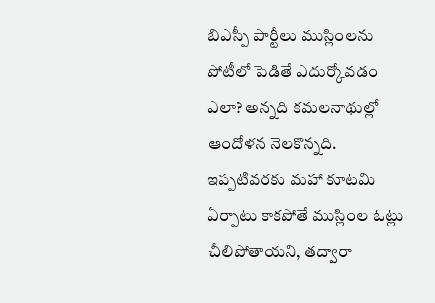బిఎస్పీ పార్టీలు ముస్లింలను పోటీలో పెడితే ఎదుర్కోవడం ఎలా? అన్నది కమలనాథుల్లో ఆందోళన నెలకొన్నది. ఇప్పటివరకు మహా కూటమి ఏర్పాటు కాకపోతే ముస్లింల ఓట్లు చీలిపోతాయని, తద్వారా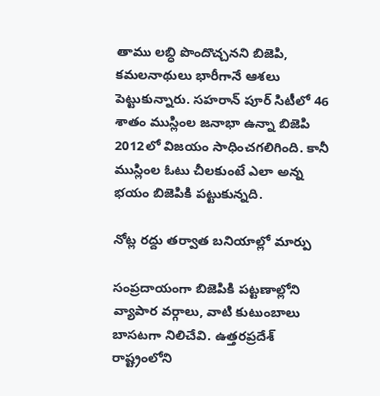తాము లబ్ధి పొందొచ్చనని బిజెపి, కమలనాథులు భారీగానే ఆశలు పెట్టుకున్నారు. సహరాన్ పూర్ సిటీలో 46 శాతం ముస్లింల జనాభా ఉన్నా బిజెపి 2012లో విజయం సాధించగలిగింది. కానీ ముస్లింల ఓటు చీలకుంటే ఎలా అన్న భయం బిజెపికి పట్టుకున్నది.

నోట్ల రద్దు తర్వాత బనియాల్లో మార్పు

సంప్రదాయంగా బిజెపికి పట్టణాల్లోని వ్యాపార వర్గాలు, వాటి కుటుంబాలు బాసటగా నిలిచేవి. ఉత్తరప్రదేశ్ రాష్ట్రంలోని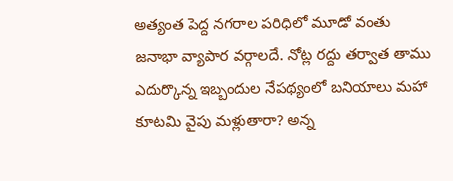అత్యంత పెద్ద నగరాల పరిధిలో మూడో వంతు జనాభా వ్యాపార వర్గాలదే. నోట్ల రద్దు తర్వాత తాము ఎదుర్కొన్న ఇబ్బందుల నేపథ్యంలో బనియాలు మహా కూటమి వైపు మళ్లుతారా? అన్న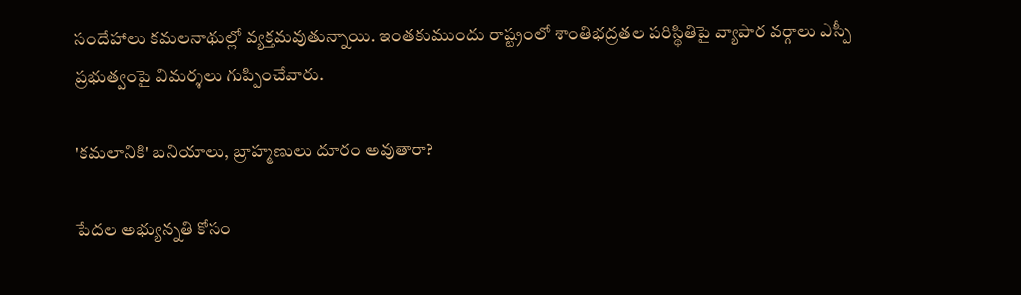సందేహాలు కమలనాథుల్లో వ్యక్తమవుతున్నాయి. ఇంతకుముందు రాష్ట్రంలో శాంతిభద్రతల పరిస్థితిపై వ్యాపార వర్గాలు ఎస్పీ ప్రభుత్వంపై విమర్శలు గుప్పించేవారు.

'కమలానికి' బనియాలు, బ్రాహ్మణులు దూరం అవుతారా?

పేదల అభ్యున్నతి కోసం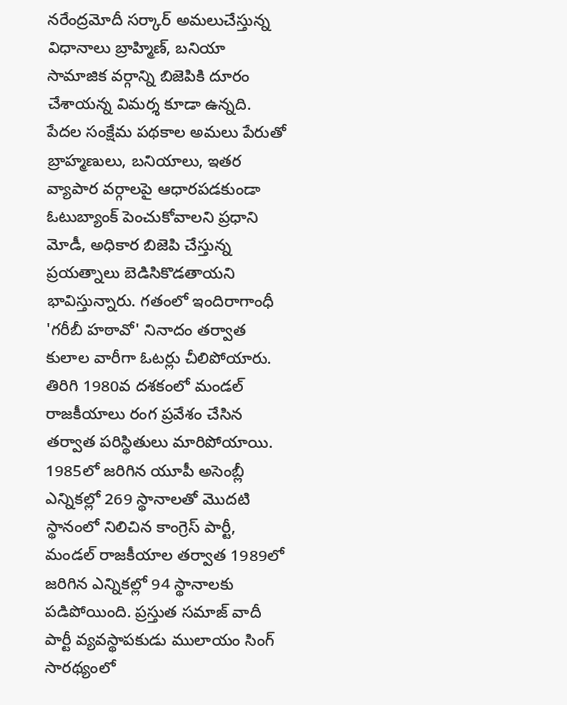నరేంద్రమోదీ సర్కార్ అమలుచేస్తున్న విధానాలు బ్రాహ్మిణ్, బనియా సామాజిక వర్గాన్ని బిజెపికి దూరం చేశాయన్న విమర్శ కూడా ఉన్నది. పేదల సంక్షేమ పథకాల అమలు పేరుతో బ్రాహ్మణులు, బనియాలు, ఇతర వ్యాపార వర్గాలపై ఆధారపడకుండా ఓటుబ్యాంక్ పెంచుకోవాలని ప్రధాని మోడీ, అధికార బిజెపి చేస్తున్న ప్రయత్నాలు బెడిసికొడతాయని భావిస్తున్నారు. గతంలో ఇందిరాగాంధీ 'గరీబీ హఠావో' నినాదం తర్వాత కులాల వారీగా ఓటర్లు చీలిపోయారు. తిరిగి 1980వ దశకంలో మండల్ రాజకీయాలు రంగ ప్రవేశం చేసిన తర్వాత పరిస్థితులు మారిపోయాయి. 1985లో జరిగిన యూపీ అసెంబ్లీ ఎన్నికల్లో 269 స్థానాలతో మొదటి స్థానంలో నిలిచిన కాంగ్రెస్ పార్టీ, మండల్ రాజకీయాల తర్వాత 1989లో జరిగిన ఎన్నికల్లో 94 స్థానాలకు పడిపోయింది. ప్రస్తుత సమాజ్ వాదీ పార్టీ వ్యవస్థాపకుడు ములాయం సింగ్ సారథ్యంలో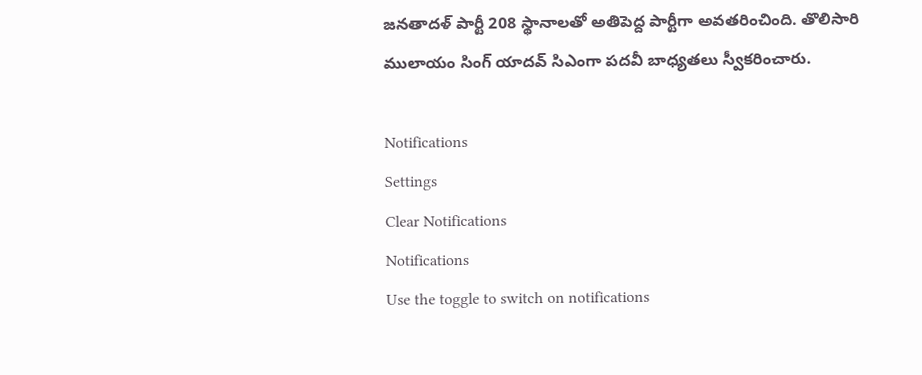జనతాదళ్ పార్టీ 208 స్థానాలతో అతిపెద్ద పార్టీగా అవతరించింది. తొలిసారి ములాయం సింగ్ యాదవ్ సిఎంగా పదవీ బాధ్యతలు స్వీకరించారు.

Notifications
Settings
Clear Notifications
Notifications
Use the toggle to switch on notifications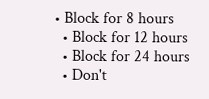• Block for 8 hours
  • Block for 12 hours
  • Block for 24 hours
  • Don't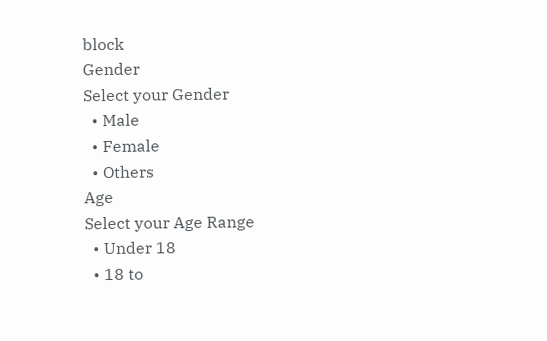block
Gender
Select your Gender
  • Male
  • Female
  • Others
Age
Select your Age Range
  • Under 18
  • 18 to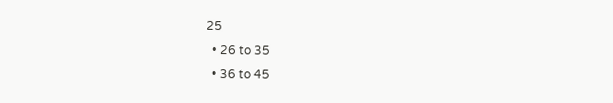25
  • 26 to 35
  • 36 to 45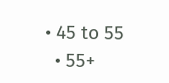• 45 to 55
  • 55+